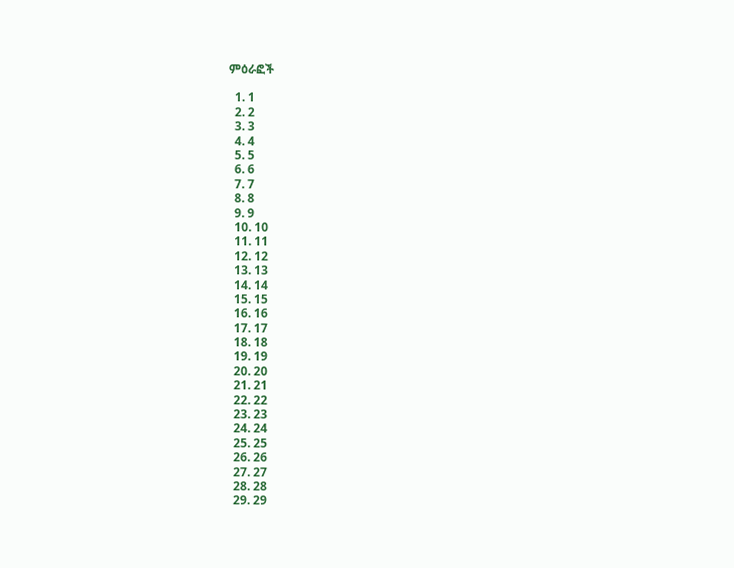ምዕራፎች

  1. 1
  2. 2
  3. 3
  4. 4
  5. 5
  6. 6
  7. 7
  8. 8
  9. 9
  10. 10
  11. 11
  12. 12
  13. 13
  14. 14
  15. 15
  16. 16
  17. 17
  18. 18
  19. 19
  20. 20
  21. 21
  22. 22
  23. 23
  24. 24
  25. 25
  26. 26
  27. 27
  28. 28
  29. 29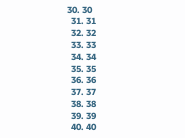30. 30
  31. 31
  32. 32
  33. 33
  34. 34
  35. 35
  36. 36
  37. 37
  38. 38
  39. 39
  40. 40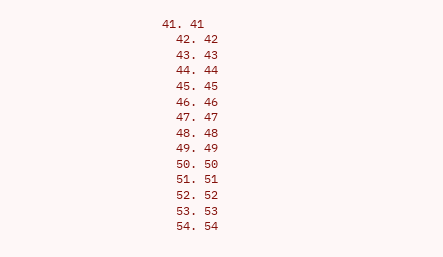41. 41
  42. 42
  43. 43
  44. 44
  45. 45
  46. 46
  47. 47
  48. 48
  49. 49
  50. 50
  51. 51
  52. 52
  53. 53
  54. 54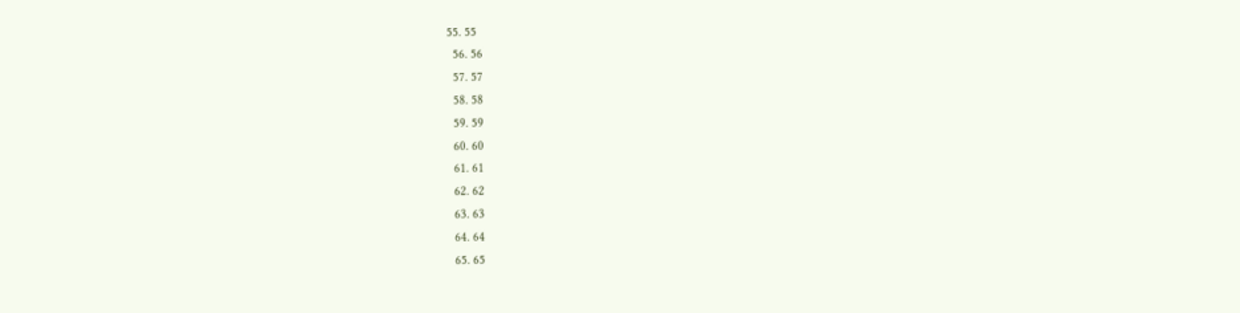55. 55
  56. 56
  57. 57
  58. 58
  59. 59
  60. 60
  61. 61
  62. 62
  63. 63
  64. 64
  65. 65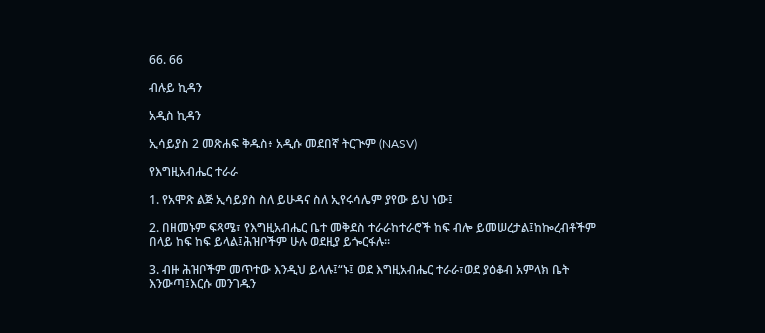66. 66

ብሉይ ኪዳን

አዲስ ኪዳን

ኢሳይያስ 2 መጽሐፍ ቅዱስ፥ አዲሱ መደበኛ ትርጒም (NASV)

የእግዚአብሔር ተራራ

1. የአሞጽ ልጅ ኢሳይያስ ስለ ይሁዳና ስለ ኢየሩሳሌም ያየው ይህ ነው፤

2. በዘመኑም ፍጻሜ፣ የእግዚአብሔር ቤተ መቅደስ ተራራከተራሮች ከፍ ብሎ ይመሠረታል፤ከኰረብቶችም በላይ ከፍ ከፍ ይላል፤ሕዝቦችም ሁሉ ወደዚያ ይጐርፋሉ።

3. ብዙ ሕዝቦችም መጥተው እንዲህ ይላሉ፤“ኑ፤ ወደ እግዚአብሔር ተራራ፣ወደ ያዕቆብ አምላክ ቤት እንውጣ፤እርሱ መንገዱን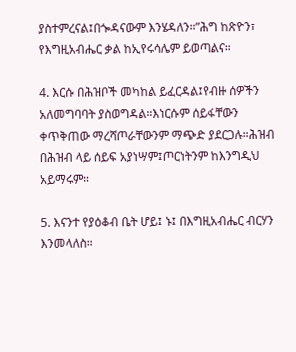ያስተምረናል፤በጐዳናውም እንሄዳለን።”ሕግ ከጽዮን፣ የእግዚአብሔር ቃል ከኢየሩሳሌም ይወጣልና።

4. እርሱ በሕዝቦች መካከል ይፈርዳል፤የብዙ ሰዎችን አለመግባባት ያስወግዳል።እነርሱም ሰይፋቸውን ቀጥቅጠው ማረሻጦራቸውንም ማጭድ ያደርጋሉ።ሕዝብ በሕዝብ ላይ ሰይፍ አያነሣም፤ጦርነትንም ከእንግዲህ አይማሩም።

5. እናንተ የያዕቆብ ቤት ሆይ፤ ኑ፤ በእግዚአብሔር ብርሃን እንመላለስ።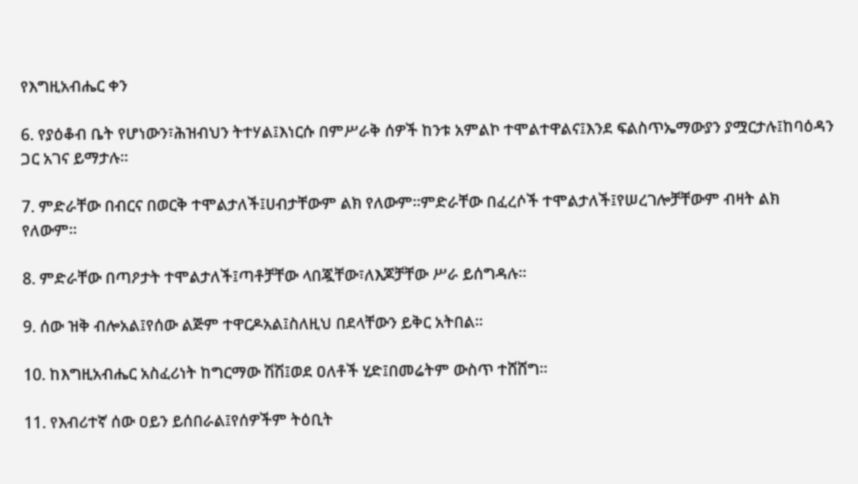የእግዚአብሔር ቀን

6. የያዕቆብ ቤት የሆነውን፣ሕዝብህን ትተሃል፤እነርሱ በምሥራቅ ሰዎች ከንቱ አምልኮ ተሞልተዋልና፤እንደ ፍልስጥኤማውያን ያሟርታሉ፤ከባዕዳን ጋር አገና ይማታሉ።

7. ምድራቸው በብርና በወርቅ ተሞልታለች፤ሀብታቸውም ልክ የለውም።ምድራቸው በፈረሶች ተሞልታለች፤የሠረገሎቻቸውም ብዛት ልክ የለውም።

8. ምድራቸው በጣዖታት ተሞልታለች፤ጣቶቻቸው ላበጇቸው፣ለእጆቻቸው ሥራ ይሰግዳሉ።

9. ሰው ዝቅ ብሎአል፤የሰው ልጅም ተዋርዶአል፤ስለዚህ በደላቸውን ይቅር አትበል።

10. ከእግዚአብሔር አስፈሪነት ከግርማው ሽሽ፤ወደ ዐለቶች ሂድ፤በመሬትም ውስጥ ተሸሸግ።

11. የእብሪተኛ ሰው ዐይን ይሰበራል፤የሰዎችም ትዕቢት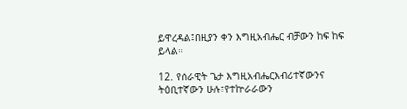ይዋረዳል፤በዚያን ቀን እግዚአብሔር ብቻውን ከፍ ከፍ ይላል።

12. የሰራዊት ጌታ እግዚአብሔርእብሪተኛውንና ትዕቢተኛውን ሁሉ፣የተኵራራውን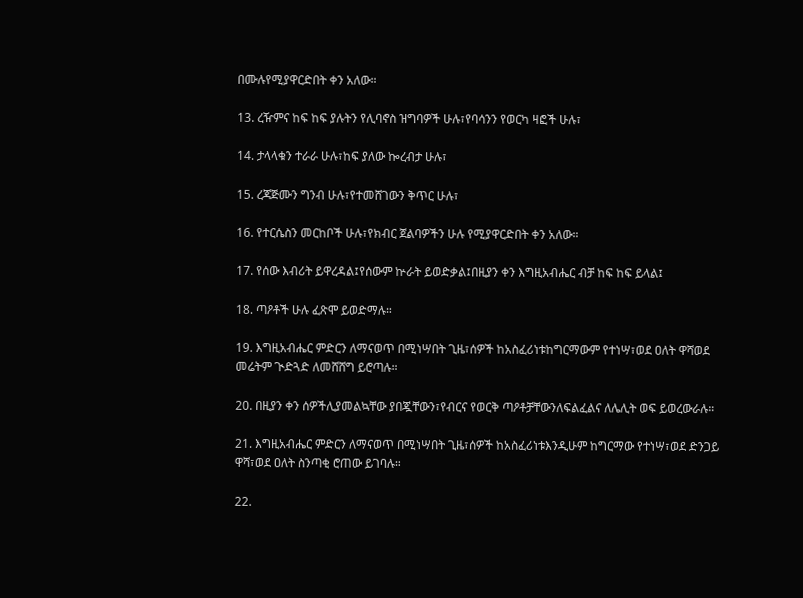በሙሉየሚያዋርድበት ቀን አለው።

13. ረዥምና ከፍ ከፍ ያሉትን የሊባኖስ ዝግባዎች ሁሉ፣የባሳንን የወርካ ዛፎች ሁሉ፣

14. ታላላቁን ተራራ ሁሉ፣ከፍ ያለው ኰረብታ ሁሉ፣

15. ረጃጅሙን ግንብ ሁሉ፣የተመሸገውን ቅጥር ሁሉ፣

16. የተርሴስን መርከቦች ሁሉ፣የክብር ጀልባዎችን ሁሉ የሚያዋርድበት ቀን አለው።

17. የሰው እብሪት ይዋረዳል፤የሰውም ኵራት ይወድቃል፤በዚያን ቀን እግዚአብሔር ብቻ ከፍ ከፍ ይላል፤

18. ጣዖቶች ሁሉ ፈጽሞ ይወድማሉ።

19. እግዚአብሔር ምድርን ለማናወጥ በሚነሣበት ጊዜ፣ሰዎች ከአስፈሪነቱከግርማውም የተነሣ፣ወደ ዐለት ዋሻወደ መሬትም ጒድጓድ ለመሸሸግ ይሮጣሉ።

20. በዚያን ቀን ሰዎችሊያመልኳቸው ያበጇቸውን፣የብርና የወርቅ ጣዖቶቻቸውንለፍልፈልና ለሌሊት ወፍ ይወረውራሉ።

21. እግዚአብሔር ምድርን ለማናወጥ በሚነሣበት ጊዜ፣ሰዎች ከአስፈሪነቱእንዲሁም ከግርማው የተነሣ፣ወደ ድንጋይ ዋሻ፣ወደ ዐለት ስንጣቂ ሮጠው ይገባሉ።

22.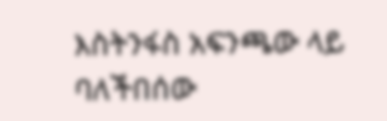እስትንፋስ አፍንጫው ላይ ባለችበሰው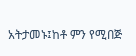አትታመኑ፤ከቶ ምን የሚበጅ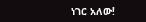ነገር አለው!